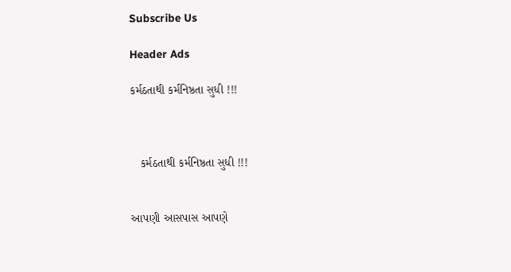Subscribe Us

Header Ads

કર્મઠતાથી કર્મનિષ્ઠતા સુધી !!!



   કર્મઠતાથી કર્મનિષ્ઠતા સુધી !!!


આપણી આસપાસ આપણે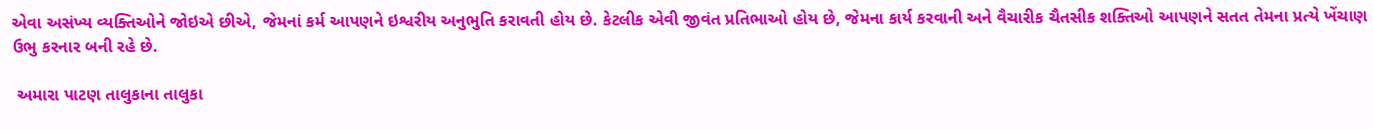એવા અસંખ્ય વ્યક્તિઓને જોઇએ છીએ, જેમનાં કર્મ આપણને ઇશ્વરીય અનુભુતિ કરાવતી હોય છે. કેટલીક એવી જીવંત પ્રતિભાઓ હોય છે, જેમના કાર્ય કરવાની અને વૈચારીક ચૈતસીક શક્તિઓ આપણને સતત તેમના પ્રત્યે ખેંચાણ ઉભુ કરનાર બની રહે છે.

 અમારા પાટણ તાલુકાના તાલુકા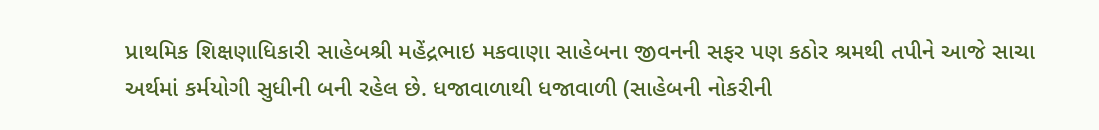પ્રાથમિક શિક્ષણાધિકારી સાહેબશ્રી મહેંદ્રભાઇ મકવાણા સાહેબના જીવનની સફર પણ કઠોર શ્રમથી તપીને આજે સાચા અર્થમાં કર્મયોગી સુધીની બની રહેલ છે. ધજાવાળાથી ધજાવાળી (સાહેબની નોકરીની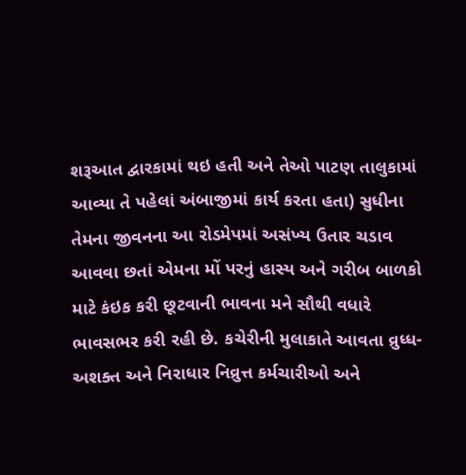શરૂઆત દ્વારકામાં થઇ હતી અને તેઓ પાટણ તાલુકામાં આવ્યા તે પહેલાં અંબાજીમાં કાર્ય કરતા હતા) સુધીના તેમના જીવનના આ રોડમેપમાં અસંખ્ય ઉતાર ચડાવ આવવા છતાં એમના મોં પરનું હાસ્ય અને ગરીબ બાળકો માટે કંઇક કરી છૂટવાની ભાવના મને સૌથી વધારે ભાવસભર કરી રહી છે. કચેરીની મુલાકાતે આવતા વ્રુધ્ધ- અશક્ત અને નિરાધાર નિવ્રુત્ત કર્મચારીઓ અને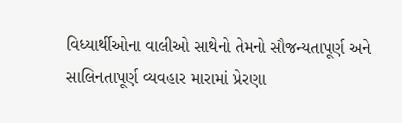વિધ્યાર્થીઓના વાલીઓ સાથેનો તેમનો સૌજન્યતાપૂર્ણ અને સાલિનતાપૂર્ણ વ્યવહાર મારામાં પ્રેરણા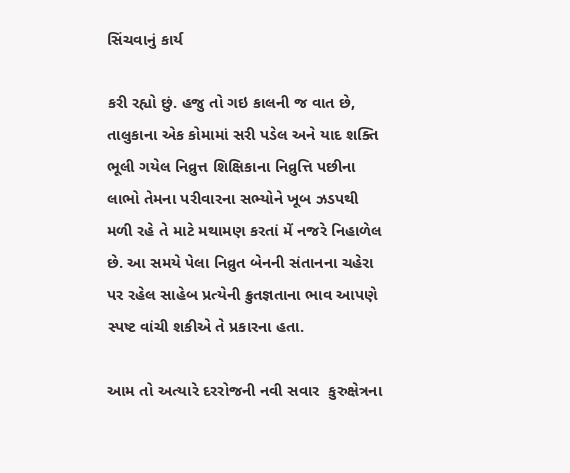સિંચવાનું કાર્ય

કરી રહ્યો છું. હજુ તો ગઇ કાલની જ વાત છે, તાલુકાના એક કોમામાં સરી પડેલ અને યાદ શક્તિ ભૂલી ગયેલ નિવ્રુત્ત શિક્ષિકાના નિવ્રુત્તિ પછીના લાભો તેમના પરીવારના સભ્યોને ખૂબ ઝડપથી મળી રહે તે માટે મથામણ કરતાં મેં નજરે નિહાળેલ છે. આ સમયે પેલા નિવ્રુત બેનની સંતાનના ચહેરા પર રહેલ સાહેબ પ્રત્યેની ક્રુતજ્ઞતાના ભાવ આપણે સ્પષ્ટ વાંચી શકીએ તે પ્રકારના હતા.

આમ તો અત્યારે દરરોજની નવી સવાર  કુરુક્ષેત્રના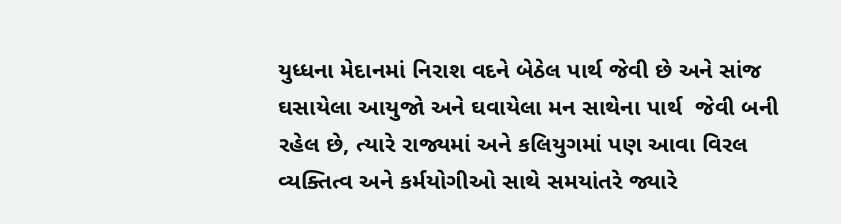યુધ્ધના મેદાનમાં નિરાશ વદને બેઠેલ પાર્થ જેવી છે અને સાંજ ઘસાયેલા આયુજો અને ઘવાયેલા મન સાથેના પાર્થ  જેવી બની રહેલ છે, ત્યારે રાજ્યમાં અને કલિયુગમાં પણ આવા વિરલ વ્યક્તિત્વ અને કર્મયોગીઓ સાથે સમયાંતરે જ્યારે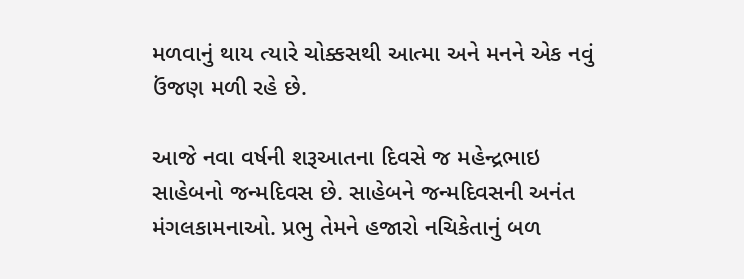મળવાનું થાય ત્યારે ચોક્કસથી આત્મા અને મનને એક નવું ઉંજણ મળી રહે છે.

આજે નવા વર્ષની શરૂઆતના દિવસે જ મહેન્દ્રભાઇ સાહેબનો જન્મદિવસ છે. સાહેબને જન્મદિવસની અનંત મંગલકામનાઓ. પ્રભુ તેમને હજારો નચિકેતાનું બળ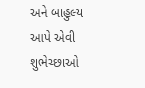અને બાહુલ્ય આપે એવી શુભેચ્છાઓ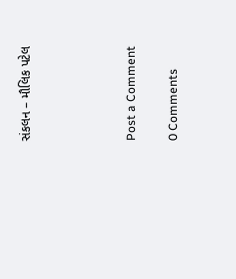સંકલન – મૌલિક પટેલ




Post a Comment

0 Comments